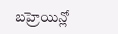బహ్రెయిన్లో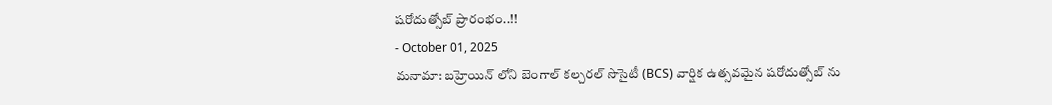షరోదుత్సోబ్ ప్రారంభం..!!
- October 01, 2025
మనామా: బహ్రెయిన్ లోని బెంగాల్ కల్చరల్ సొసైటీ (BCS) వార్షిక ఉత్సవమైన షరోదుత్సోబ్ ను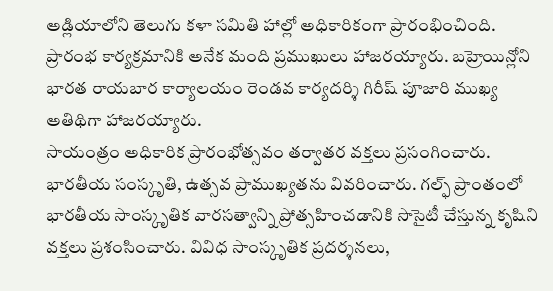అడ్లియాలోని తెలుగు కళా సమితి హాల్లో అధికారికంగా ప్రారంభించింది. ప్రారంభ కార్యక్రమానికి అనేక మంది ప్రముఖులు హాజరయ్యారు. బహ్రెయిన్లోని భారత రాయబార కార్యాలయం రెండవ కార్యదర్శి గిరీష్ పూజారి ముఖ్య అతిథిగా హాజరయ్యారు.
సాయంత్రం అధికారిక ప్రారంభోత్సవం తర్వాతర వక్తలు ప్రసంగించారు. భారతీయ సంస్కృతి, ఉత్సవ ప్రాముఖ్యతను వివరించారు. గల్ఫ్ ప్రాంతంలో భారతీయ సాంస్కృతిక వారసత్వాన్ని ప్రోత్సహించడానికి సొసైటీ చేస్తున్న కృషిని వక్తలు ప్రశంసించారు. వివిధ సాంస్కృతిక ప్రదర్శనలు,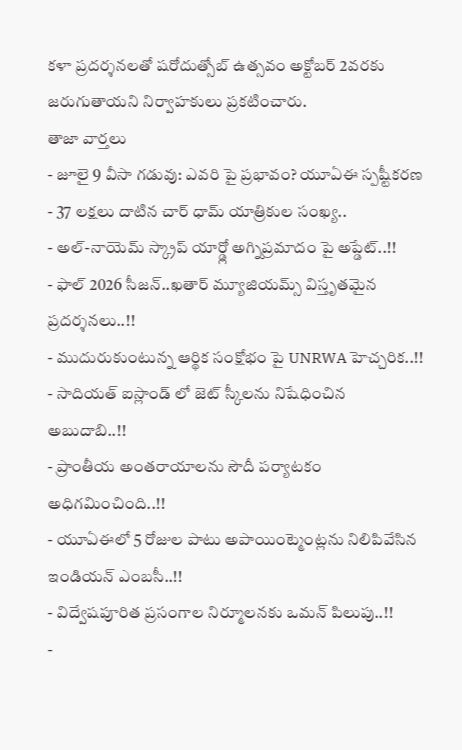కళా ప్రదర్శనలతో షరోదుత్సోబ్ ఉత్సవం అక్టోబర్ 2వరకు జరుగుతాయని నిర్వాహకులు ప్రకటించారు.
తాజా వార్తలు
- జూలై 9 వీసా గడువు: ఎవరి పై ప్రభావం? యూఏఈ స్పష్టీకరణ
- 37 లక్షలు దాటిన చార్ ధామ్ యాత్రికుల సంఖ్య..
- అల్-నాయెమ్ స్క్రాప్ యార్డ్లో అగ్నిప్రమాదం పై అప్డేట్..!!
- ఫాల్ 2026 సీజన్..ఖతార్ మ్యూజియమ్స్ విస్తృతమైన ప్రదర్శనలు..!!
- ముదురుకుంటున్న ఆర్థిక సంక్షోభం పై UNRWA హెచ్చరిక..!!
- సాదియత్ ఐస్లాండ్ లో జెట్ స్కీలను నిషేధించిన అబుదాబి..!!
- ప్రాంతీయ అంతరాయాలను సౌదీ పర్యాటకం అధిగమించింది..!!
- యూఏఈలో 5 రోజుల పాటు అపాయింట్మెంట్లను నిలిపివేసిన ఇండియన్ ఎంబసీ..!!
- విద్వేషపూరిత ప్రసంగాల నిర్మూలనకు ఒమన్ పిలుపు..!!
-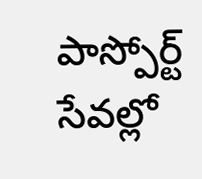పాస్పోర్ట్ సేవల్లో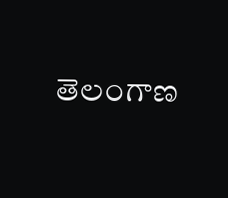తెలంగాణ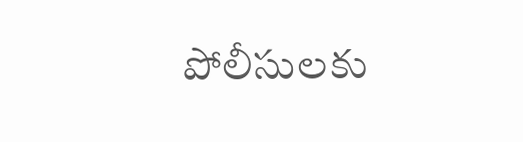పోలీసులకు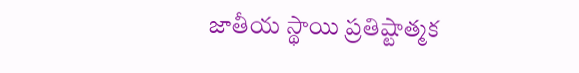జాతీయ స్థాయి ప్రతిష్టాత్మక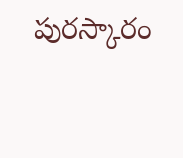పురస్కారం